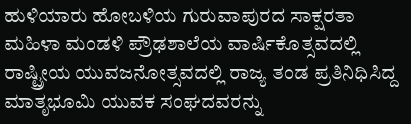ಹುಳಿಯಾರು ಹೋಬಳಿಯ ಗುರುವಾಪುರದ ಸಾಕ್ಷರತಾ ಮಹಿಳಾ ಮಂಡಳಿ ಪ್ರೌಢಶಾಲೆಯ ವಾರ್ಷಿಕೊತ್ಸವದಲ್ಲಿ ರಾಷ್ಟ್ರೀಯ ಯುವಜನೋತ್ಸವದಲ್ಲಿ ರಾಜ್ಯ ತಂಡ ಪ್ರತಿನಿಧಿಸಿದ್ದ ಮಾತೃಭೂಮಿ ಯುವಕ ಸಂಘದವರನ್ನು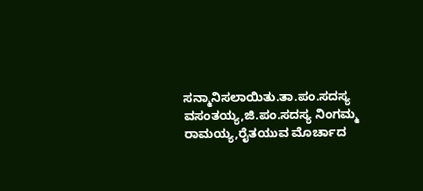ಸನ್ಮಾನಿಸಲಾಯಿತು.ತಾ.ಪಂ.ಸದಸ್ಯ ವಸಂತಯ್ಯ,ಜಿ.ಪಂ.ಸದಸ್ಯ ನಿಂಗಮ್ಮ ರಾಮಯ್ಯ,ರೈತಯುವ ಮೊರ್ಚಾದ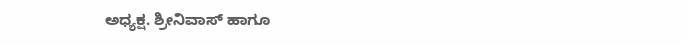ಅಧ್ಯಕ್ಷ. ಶ್ರೀನಿವಾಸ್ ಹಾಗೂ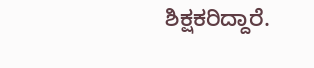ಶಿಕ್ಷಕರಿದ್ದಾರೆ.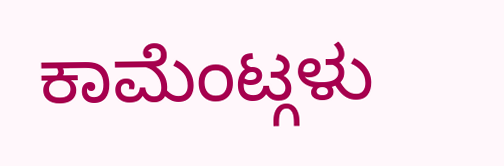ಕಾಮೆಂಟ್ಗಳು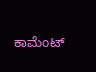ಕಾಮೆಂಟ್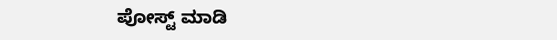ಪೋಸ್ಟ್ ಮಾಡಿ